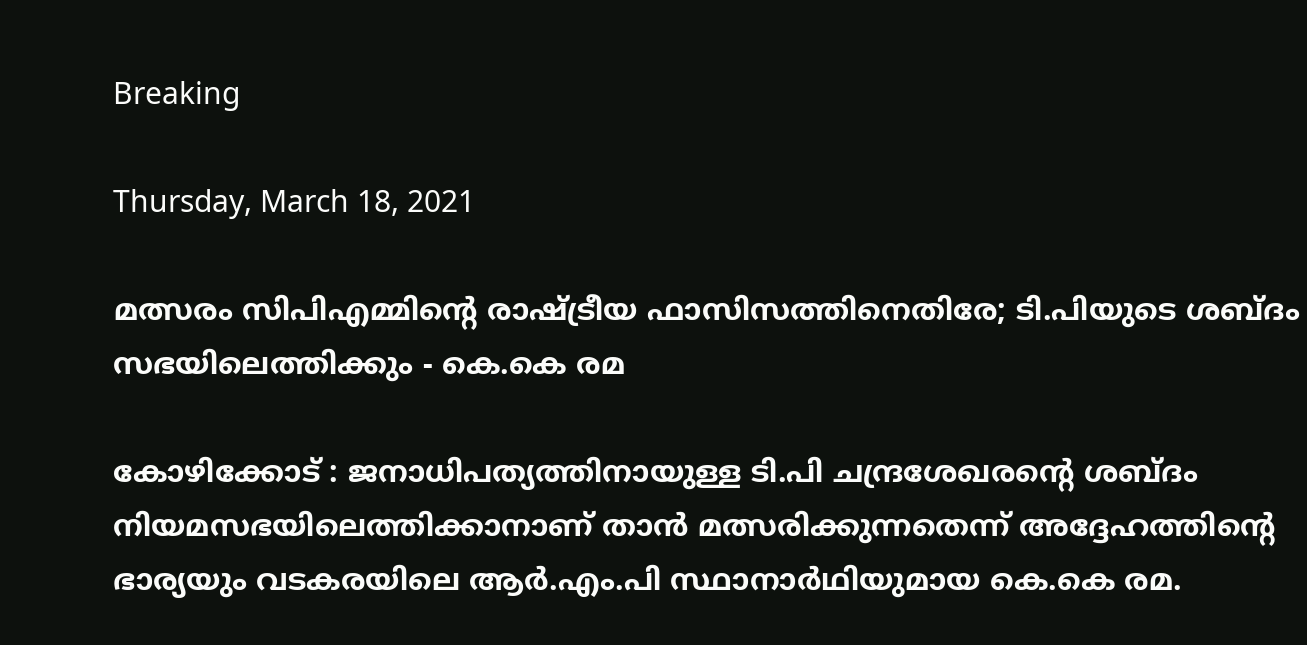Breaking

Thursday, March 18, 2021

മത്സരം സിപിഎമ്മിന്റെ രാഷ്ട്രീയ ഫാസിസത്തിനെതിരേ; ടി.പിയുടെ ശബ്ദം സഭയിലെത്തിക്കും - കെ.കെ രമ

കോഴിക്കോട് : ജനാധിപത്യത്തിനായുള്ള ടി.പി ചന്ദ്രശേഖരന്റെ ശബ്ദം നിയമസഭയിലെത്തിക്കാനാണ് താൻ മത്സരിക്കുന്നതെന്ന് അദ്ദേഹത്തിന്റെ ഭാര്യയും വടകരയിലെ ആർ.എം.പി സ്ഥാനാർഥിയുമായ കെ.കെ രമ.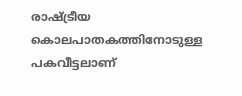രാഷ്ട്രീയ കൊലപാതകത്തിനോടുള്ള പകവീട്ടലാണ്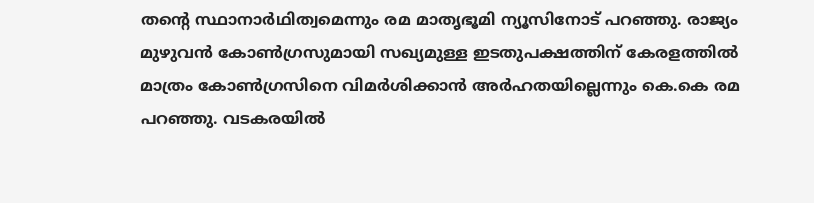തന്റെ സ്ഥാനാർഥിത്വമെന്നും രമ മാതൃഭൂമി ന്യൂസിനോട് പറഞ്ഞു. രാജ്യം മുഴുവൻ കോൺഗ്രസുമായി സഖ്യമുള്ള ഇടതുപക്ഷത്തിന് കേരളത്തിൽ മാത്രം കോൺഗ്രസിനെ വിമർശിക്കാൻ അർഹതയില്ലെന്നും കെ.കെ രമ പറഞ്ഞു. വടകരയിൽ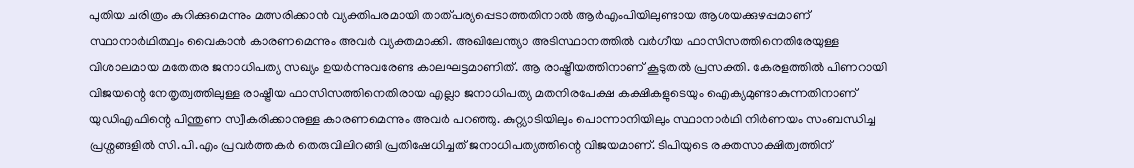പുതിയ ചരിത്രം കുറിക്കുമെന്നും മത്സരിക്കാൻ വ്യക്തിപരമായി താത്പര്യപ്പെടാത്തതിനാൽ ആർഎംപിയിലുണ്ടായ ആശയക്കുഴപ്പമാണ് സ്ഥാനാർഥിത്ഥ്വം വൈകാൻ കാരണമെന്നും അവർ വ്യക്തമാക്കി. അഖിലേന്ത്യാ അടിസ്ഥാനത്തിൽ വർഗീയ ഫാസിസത്തിനെതിരേയുള്ള വിശാലമായ മതേതര ജനാധിപത്യ സഖ്യം ഉയർന്നുവരേണ്ട കാലഘട്ടമാണിത്. ആ രാഷ്ട്രീയത്തിനാണ് കൂടുതൽ പ്രസക്തി. കേരളത്തിൽ പിണറായി വിജയന്റെ നേതൃത്വത്തിലുള്ള രാഷ്ട്രീയ ഫാസിസത്തിനെതിരായ എല്ലാ ജനാധിപത്യ മതനിരപേക്ഷ കക്ഷികളുടെയും ഐക്യമുണ്ടാകുന്നതിനാണ് യുഡിഎഫിന്റെ പിന്തുണ സ്വീകരിക്കാനുള്ള കാരണമെന്നും അവർ പറഞ്ഞു. കുറ്റ്യാടിയിലും പൊന്നാനിയിലും സ്ഥാനാർഥി നിർണയം സംബന്ധിച്ച പ്രശ്നങ്ങളിൽ സി.പി.എം പ്രവർത്തകർ തെരുവിലിറങ്ങി പ്രതിഷേധിച്ചത് ജനാധിപത്യത്തിന്റെ വിജയമാണ്. ടിപിയുടെ രക്തസാക്ഷിത്വത്തിന്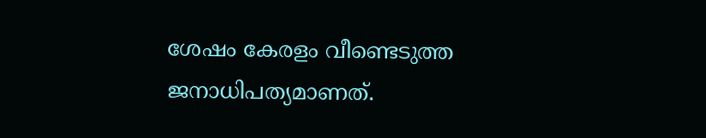ശേഷം കേരളം വീണ്ടെടുത്ത ജനാധിപത്യമാണത്.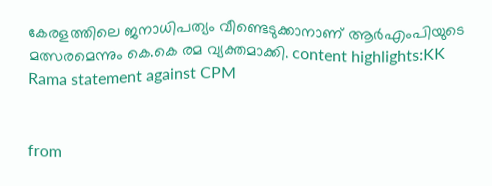കേരളത്തിലെ ജനാധിപത്യം വീണ്ടെടുക്കാനാണ് ആർഎംപിയുടെ മത്സരമെന്നും കെ.കെ രമ വ്യക്തമാക്കി. content highlights:KK Rama statement against CPM


from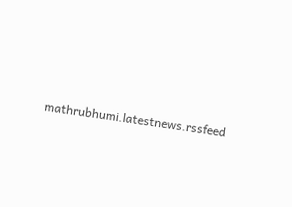mathrubhumi.latestnews.rssfeed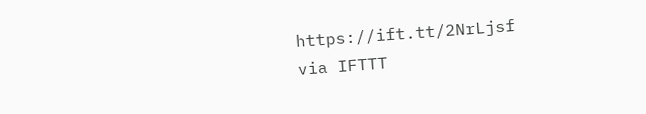https://ift.tt/2NrLjsf
via IFTTT